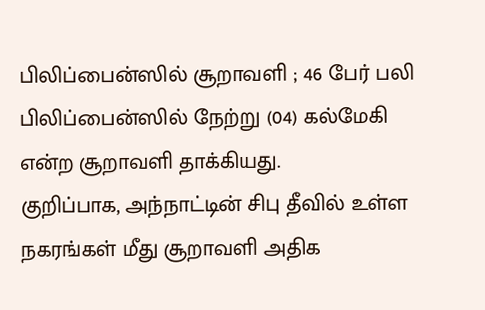பிலிப்பைன்ஸில் சூறாவளி ; 46 பேர் பலி
பிலிப்பைன்ஸில் நேற்று (04) கல்மேகி என்ற சூறாவளி தாக்கியது.
குறிப்பாக, அந்நாட்டின் சிபு தீவில் உள்ள நகரங்கள் மீது சூறாவளி அதிக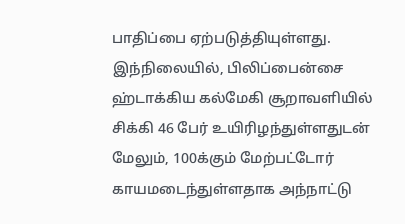பாதிப்பை ஏற்படுத்தியுள்ளது.
இந்நிலையில், பிலிப்பைன்சை ஹ்டாக்கிய கல்மேகி சூறாவளியில் சிக்கி 46 பேர் உயிரிழந்துள்ளதுடன் மேலும், 100க்கும் மேற்பட்டோர் காயமடைந்துள்ளதாக அந்நாட்டு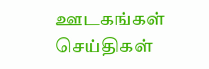ஊடகங்கள் செய்திகள்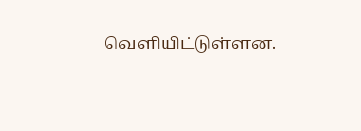வெளியிட்டுள்ளன.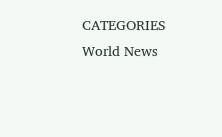CATEGORIES World News